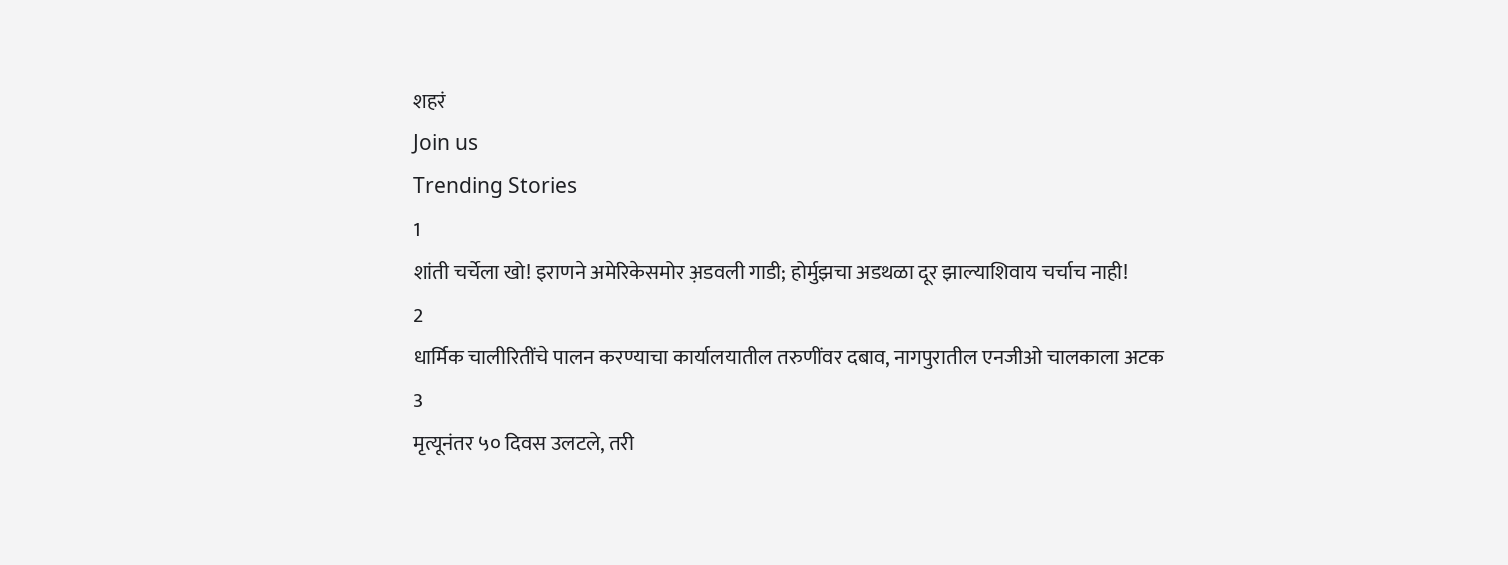शहरं
Join us
Trending Stories
1
शांती चर्चेला खो! इराणने अमेरिकेसमोर अ़डवली गाडी; होर्मुझचा अडथळा दूर झाल्याशिवाय चर्चाच नाही!
2
धार्मिक चालीरितींचे पालन करण्याचा कार्यालयातील तरुणींवर दबाव, नागपुरातील एनजीओ चालकाला अटक
3
मृत्यूनंतर ५० दिवस उलटले, तरी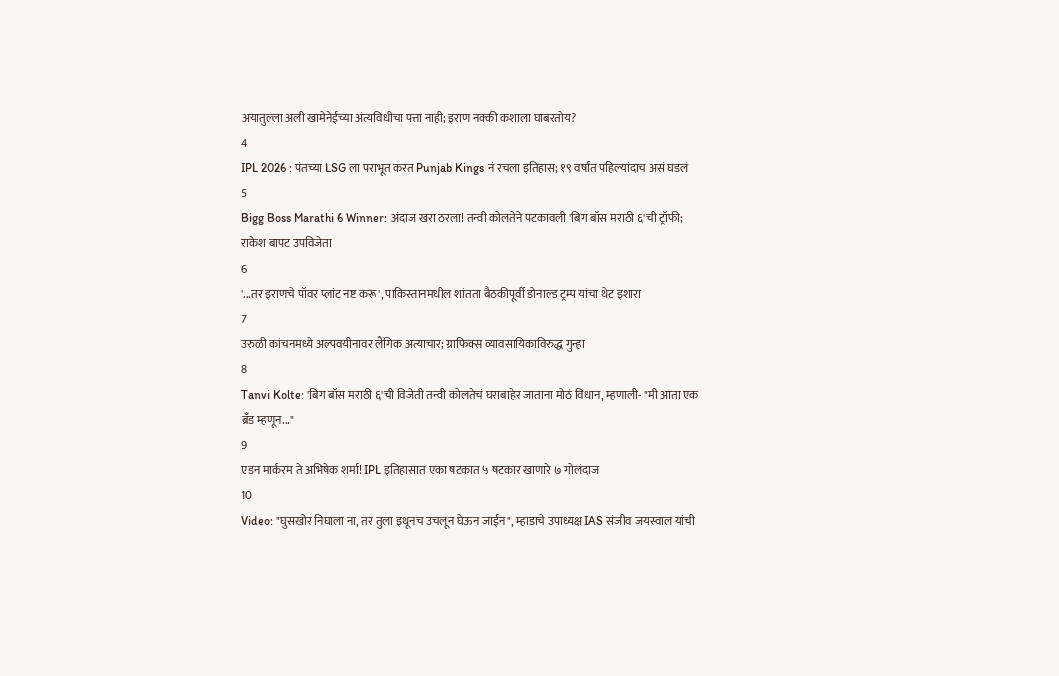अयातुल्ला अली खामेनेईंच्या अंत्यविधीचा पत्ता नाही; इराण नक्की कशाला घाबरतोय?
4
IPL 2026 : पंतच्या LSG ला पराभूत करत Punjab Kings नं रचला इतिहास; १९ वर्षांत पहिल्यांदाच असं घडलं
5
Bigg Boss Marathi 6 Winner: अंदाज खरा ठरला! तन्वी कोलतेने पटकावली 'बिग बॉस मराठी ६'ची ट्रॉफी; राकेश बापट उपविजेता
6
'...तर इराणचे पॉवर प्लांट नष्ट करू', पाकिस्तानमधील शांतता बैठकीपूर्वी डोनाल्ड ट्रम्प यांचा थेट इशारा
7
उरुळी कांचनमध्ये अल्पवयीनावर लैंगिक अत्याचार; ग्राफिक्स व्यावसायिकाविरुद्ध गुन्हा
8
Tanvi Kolte: 'बिग बॉस मराठी ६'ची विजेती तन्वी कोलतेचं घराबाहेर जाताना मोठं विधान, म्हणाली- "मी आता एक ब्रँड म्हणून..."
9
एडन मार्करम ते अभिषेक शर्मा! IPL इतिहासात एका षटकात ५ षटकार खाणारे ७ गोलंदाज
10
Video: "घुसखोर निघाला ना, तर तुला इथूनच उचलून घेऊन जाईन", म्हाडाचे उपाध्यक्ष IAS संजीव जयस्वाल यांची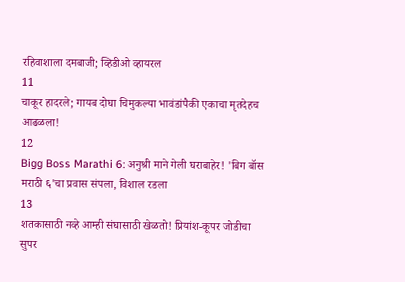रहिवाशाला दमबाजी; व्हिडीओ व्हायरल
11
चाकूर हादरले; गायब दोघा चिमुकल्या भावंडांपैकी एकाचा मृतदेहच आढळला!
12
Bigg Boss Marathi 6: अनुश्री माने गेली घराबाहेर! 'बिग बॉस मराठी ६'चा प्रवास संपला, विशाल रडला
13
शतकासाठी नव्हे आम्ही संघासाठी खेळतो! प्रियांश-कूपर जोडीचा सुपर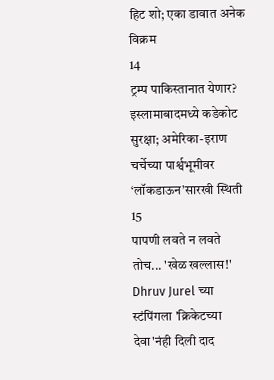हिट शो; एका डावात अनेक विक्रम
14
ट्रम्प पाकिस्तानात येणार? इस्लामाबादमध्ये कडेकोट सुरक्षा; अमेरिका-इराण चर्चेच्या पार्श्वभूमीवर ‘लॉकडाऊन’सारखी स्थिती
15
पापणी लवते न लवते तोच... 'खेळ खल्लास!' Dhruv Jurel च्या स्टंपिंगला 'क्रिकेटच्या देवा'नंही दिली दाद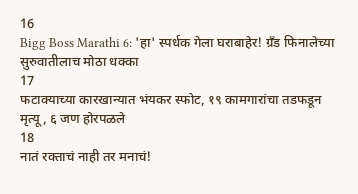16
Bigg Boss Marathi 6: 'हा' स्पर्धक गेला घराबाहेर! ग्रँड फिनालेच्या सुरुवातीलाच मोठा धक्का
17
फटाक्याच्या कारखान्यात भंयकर स्फोट, १९ कामगारांचा तडफडून मृत्यू, ६ जण होरपळले
18
नातं रक्ताचं नाही तर मनाचं!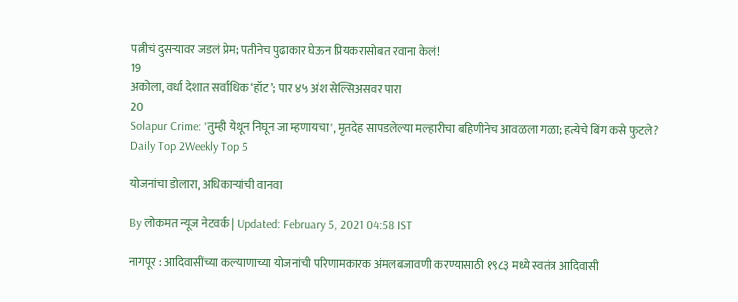पत्नीचं दुसऱ्यावर जडलं प्रेम; पतीनेच पुढाकार घेऊन प्रियकरासोबत रवाना केलं!
19
अकोला, वर्धा देशात सर्वाधिक ‘हॉट’; पार ४५ अंश सेल्सिअसवर पारा
20
Solapur Crime: 'तुम्ही येथून निघून जा म्हणायचा', मृतदेह सापडलेल्या मल्हारीचा बहिणीनेच आवळला गळा; हत्येचे बिंग कसे फुटले?
Daily Top 2Weekly Top 5

योजनांचा डोलारा, अधिकाऱ्यांची वानवा

By लोकमत न्यूज नेटवर्क | Updated: February 5, 2021 04:58 IST

नागपूर : आदिवासींच्या कल्याणाच्या योजनांची परिणामकारक अंमलबजावणी करण्यासाठी १९८३ मध्ये स्वतंत्र आदिवासी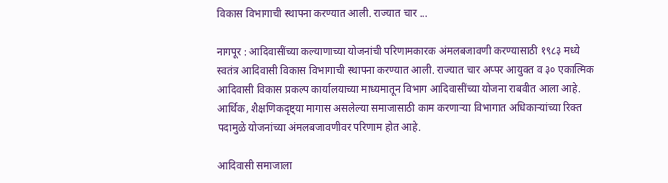विकास विभागाची स्थापना करण्यात आली. राज्यात चार ...

नागपूर : आदिवासींच्या कल्याणाच्या योजनांची परिणामकारक अंमलबजावणी करण्यासाठी १९८३ मध्ये स्वतंत्र आदिवासी विकास विभागाची स्थापना करण्यात आली. राज्यात चार अप्पर आयुक्त व ३० एकात्मिक आदिवासी विकास प्रकल्प कार्यालयाच्या माध्यमातून विभाग आदिवासींच्या योजना राबवीत आला आहे. आर्थिक, शैक्षणिकदृष्ट्या मागास असलेल्या समाजासाठी काम करणाऱ्या विभागात अधिकाऱ्यांच्या रिक्त पदामुळे योजनांच्या अंमलबजावणीवर परिणाम होत आहे.

आदिवासी समाजाला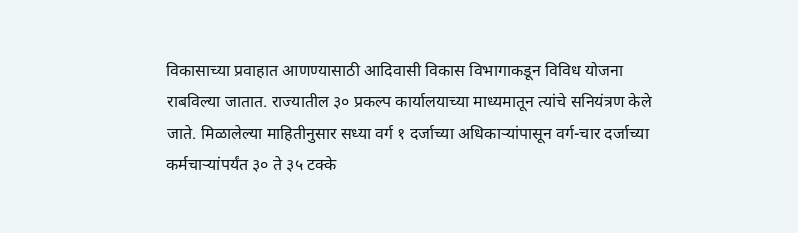विकासाच्या प्रवाहात आणण्यासाठी आदिवासी विकास विभागाकडून विविध योजना राबविल्या जातात. राज्यातील ३० प्रकल्प कार्यालयाच्या माध्यमातून त्यांचे सनियंत्रण केले जाते. मिळालेल्या माहितीनुसार सध्या वर्ग १ दर्जाच्या अधिकाऱ्यांपासून वर्ग-चार दर्जाच्या कर्मचाऱ्यांपर्यंत ३० ते ३५ टक्के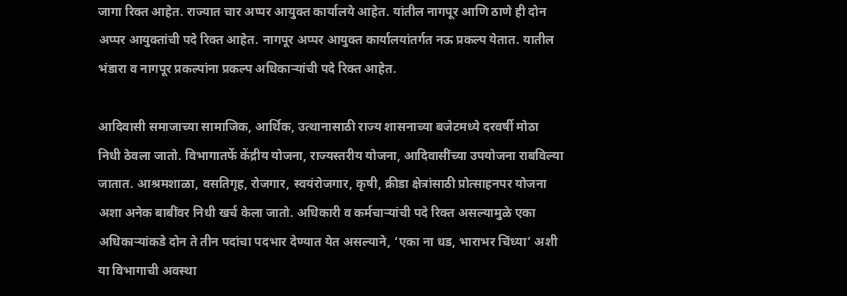जागा रिक्त आहेत. राज्यात चार अप्पर आयुक्त कार्यालये आहेत. यांतील नागपूर आणि ठाणे ही दोन अप्पर आयुक्तांची पदे रिक्त आहेत. नागपूर अप्पर आयुक्त कार्यालयांतर्गत नऊ प्रकल्प येतात. यातील भंडारा व नागपूर प्रकल्पांना प्रकल्प अधिकाऱ्यांची पदे रिक्त आहेत.

आदिवासी समाजाच्या सामाजिक, आर्थिक, उत्थानासाठी राज्य शासनाच्या बजेटमध्ये दरवर्षी मोठा निधी ठेवला जातो. विभागातर्फे केंद्रीय योजना, राज्यस्तरीय योजना, आदिवासींच्या उपयोजना राबविल्या जातात. आश्रमशाळा, वसतिगृह, रोजगार, स्वयंरोजगार, कृषी, क्रीडा क्षेत्रांसाठी प्रोत्साहनपर योजना अशा अनेक बाबींवर निधी खर्च केला जातो. अधिकारी व कर्मचाऱ्यांची पदे रिक्त असल्यामुळे एका अधिकाऱ्यांकडे दोन ते तीन पदांचा पदभार देण्यात येत असल्याने, ‘एका ना धड, भाराभर चिंध्या’ अशी या विभागाची अवस्था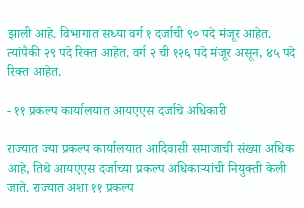झाली आहे. विभागात सध्या वर्ग १ दर्जाची ९० पदे मंजूर आहेत. त्यांपैकी २९ पदे रिक्त आहेत. वर्ग २ ची १२६ पदे मंजूर असून, ४५ पदे रिक्त आहेत.

- ११ प्रकल्प कार्यालयात आयएएस दर्जाचे अधिकारी

राज्यात ज्या प्रकल्प कार्यालयात आदिवासी समाजाची संख्या अधिक आहे, तिथे आयएएस दर्जाच्या प्रकल्प अधिकाऱ्यांची नियुक्ती केली जाते. राज्यात अशा ११ प्रकल्प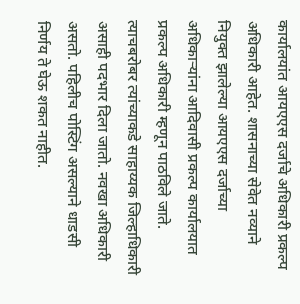कार्यालयांत आयएएस दर्जाचे अधिकारी प्रकल्प अधिकारी आहेत. शासनाच्या सेवेत नव्याने नियुक्त झालेल्या आयएएस दर्जाच्या अधिकाऱ्यांना आदिवासी प्रकल्प कार्यालयात प्रकल्प अधिकारी म्हणून पाठविले जाते. त्याचबरोबर त्यांच्याकडे साहाय्यक जिल्हाधिकारी असाही पदभार दिला जातो. नवखा अधिकारी असतो. पहिलीच पोस्टिंग असल्याने धाडसी निर्णय ते घेऊ शकत नाहीत.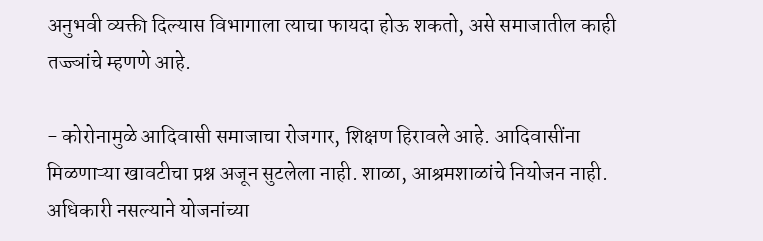अनुभवी व्यक्ती दिल्यास विभागाला त्याचा फायदा होऊ शकतो, असे समाजातील काही तज्ज्ञांचे म्हणणे आहे.

- कोरोनामुळे आदिवासी समाजाचा रोजगार, शिक्षण हिरावले आहे. आदिवासींना मिळणाऱ्या खावटीचा प्रश्न अजून सुटलेला नाही. शाळा, आश्रमशाळांचे नियोजन नाही. अधिकारी नसल्याने योजनांच्या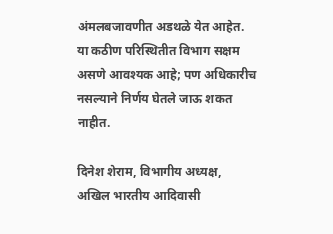अंमलबजावणीत अडथळे येत आहेत. या कठीण परिस्थितीत विभाग सक्षम असणे आवश्यक आहे; पण अधिकारीच नसल्याने निर्णय घेतले जाऊ शकत नाहीत.

दिनेश शेराम, विभागीय अध्यक्ष, अखिल भारतीय आदिवासी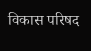विकास परिषद